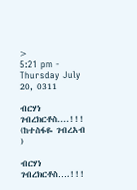>
5:21 pm - Thursday July 20, 0311

ብርሃነ ገብረክርቶስ....!!! (ከተስፋዬ ገብረአብ )

ብርሃነ ገብረክርቶስ….!!!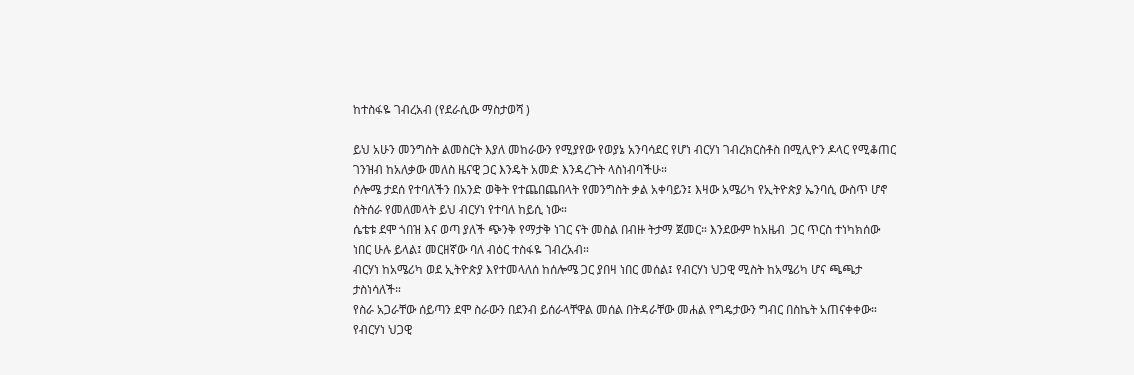ከተስፋዬ ገብረአብ (የደራሲው ማስታወሻ )

ይህ አሁን መንግስት ልመስርት እያለ መከራውን የሚያየው የወያኔ አንባሳደር የሆነ ብርሃነ ገብረክርስቶስ በሚሊዮን ዶላር የሚቆጠር ገንዝብ ከአለቃው መለስ ዜናዊ ጋር እንዴት አመድ እንዳረጉት ላስነብባችሁ።
ሶሎሜ ታደሰ የተባለችን በአንድ ወቅት የተጨበጨበላት የመንግስት ቃል አቀባይን፤ እዛው አሜሪካ የኢትዮጵያ ኤንባሲ ውስጥ ሆኖ ስትሰራ የመለመላት ይህ ብርሃነ የተባለ ከይሲ ነው።
ሴቴቱ ደሞ ጎበዝ እና ወጣ ያለች ጭንቅ የማታቅ ነገር ናት መስል በብዙ ትታማ ጀመር። እንደውም ከአዜብ  ጋር ጥርስ ተነካክሰው ነበር ሁሉ ይላል፤ መርዘኛው ባለ ብዕር ተስፋዬ ገብረአብ።
ብርሃነ ከአሜሪካ ወደ ኢትዮጵያ እየተመላለሰ ከሰሎሜ ጋር ያበዛ ነበር መሰል፤ የብርሃነ ህጋዊ ሚስት ከአሜሪካ ሆና ጫጫታ ታስነሳለች።
የስራ አጋራቸው ሰይጣን ደሞ ስራውን በደንብ ይሰራላቸዋል መሰል በትዳራቸው መሐል የግዴታውን ግብር በስኬት አጠናቀቀው። የብርሃነ ህጋዊ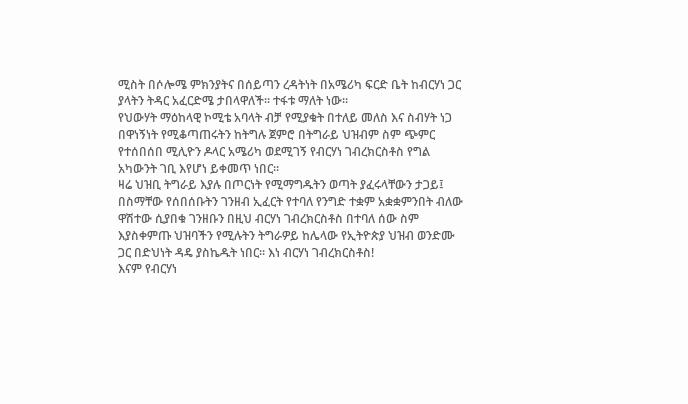ሚስት በሶሎሜ ምክንያትና በሰይጣን ረዳትነት በአሜሪካ ፍርድ ቤት ከብርሃነ ጋር ያላትን ትዳር አፈርድሜ ታበላዋለች። ተፋቱ ማለት ነው።
የህውሃት ማዕከላዊ ኮሚቴ አባላት ብቻ የሚያቁት በተለይ መለስ እና ስብሃት ነጋ በዋነኝነት የሚቆጣጠሩትን ከትግሉ ጀምሮ በትግራይ ህዝብም ስም ጭምር የተሰበሰበ ሚሊዮን ዶላር አሜሪካ ወደሚገኝ የብርሃነ ገብረክርስቶስ የግል አካውንት ገቢ እየሆነ ይቀመጥ ነበር።
ዛሬ ህዝቢ ትግራይ እያሉ በጦርነት የሚማግዱትን ወጣት ያፈሩላቸውን ታጋይ፤ በስማቸው የሰበሰቡትን ገንዘብ ኢፈርት የተባለ የንግድ ተቋም አቋቋምንበት ብለው ዋሽተው ሲያበቁ ገንዘቡን በዚህ ብርሃነ ገብረክርስቶስ በተባለ ሰው ስም እያስቀምጡ ህዝባችን የሚሉትን ትግራዎይ ከሌላው የኢትዮጵያ ህዝብ ወንድሙ ጋር በድህነት ዳዴ ያስኬዱት ነበር። እነ ብርሃነ ገብረክርስቶስ!
እናም የብርሃነ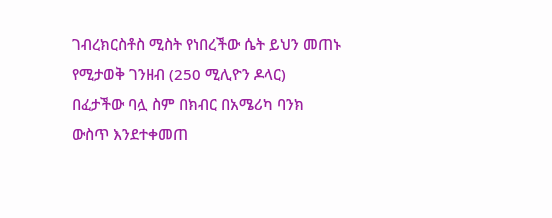ገብረክርስቶስ ሚስት የነበረችው ሴት ይህን መጠኑ የሚታወቅ ገንዘብ (250 ሚሊዮን ዶላር) በፈታችው ባሏ ስም በክብር በአሜሪካ ባንክ ውስጥ እንደተቀመጠ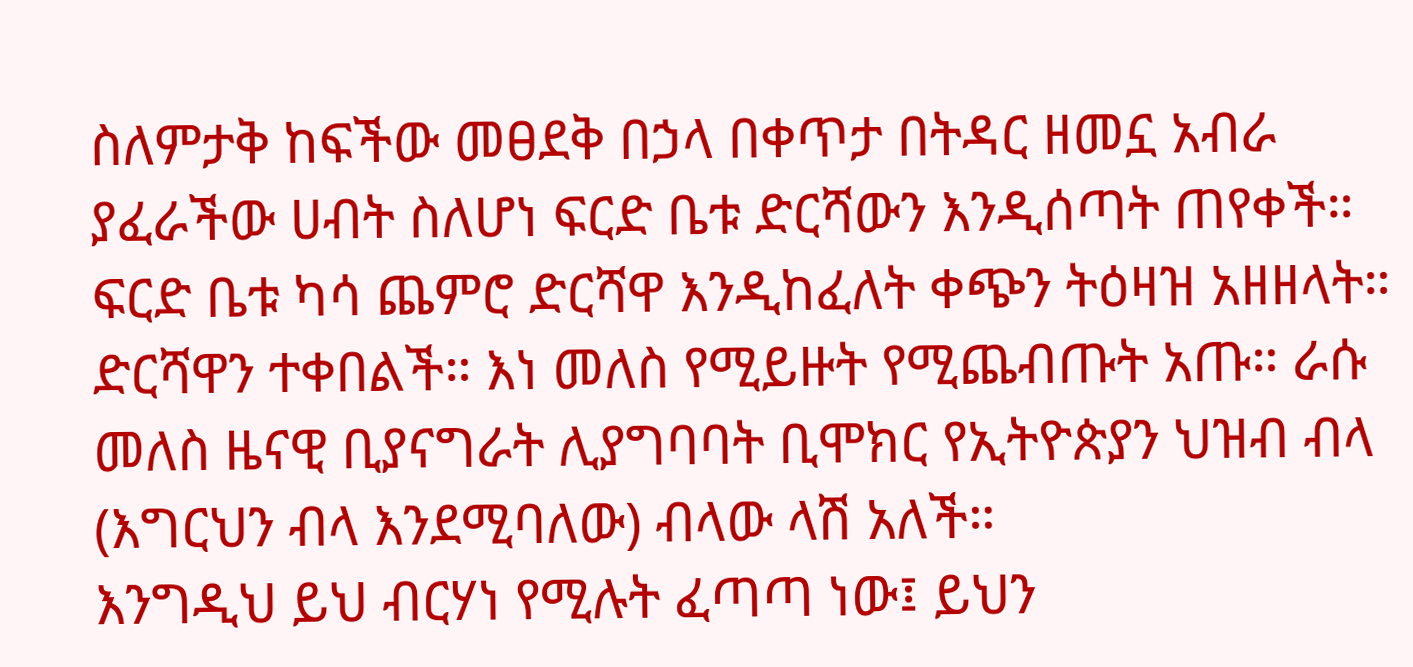ስለምታቅ ከፍችው መፀደቅ በኃላ በቀጥታ በትዳር ዘመኗ አብራ ያፈራችው ሀብት ስለሆነ ፍርድ ቤቱ ድርሻውን እንዲሰጣት ጠየቀች።
ፍርድ ቤቱ ካሳ ጨምሮ ድርሻዋ እንዲከፈለት ቀጭን ትዕዛዝ አዘዘላት። ድርሻዋን ተቀበልች። እነ መለስ የሚይዙት የሚጨብጡት አጡ። ራሱ መለስ ዜናዊ ቢያናግራት ሊያግባባት ቢሞክር የኢትዮጵያን ህዝብ ብላ (እግርህን ብላ እንደሚባለው) ብላው ላሽ አለች።
እንግዲህ ይህ ብርሃነ የሚሉት ፈጣጣ ነው፤ ይህን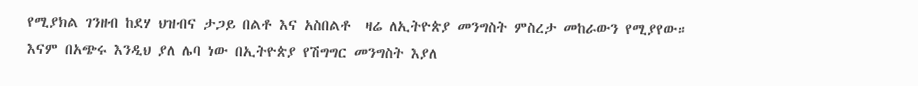የሚያክል ገንዘብ ከደሃ ህዝብና ታጋይ በልቶ እና አስበልቶ  ዛሬ ለኢትዮጵያ መንግስት ምስረታ መከራውን የሚያየው።
እናም በአጭሩ እንዲህ ያለ ሌባ ነው በኢትዮጵያ የሽግግር መንግስት እያለ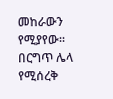መከራውን የሚያየው። በርግጥ ሌላ የሚሰረቅ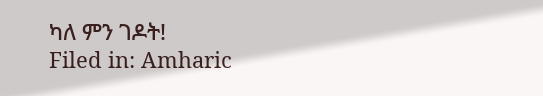ካለ ምን ገዶት!
Filed in: Amharic